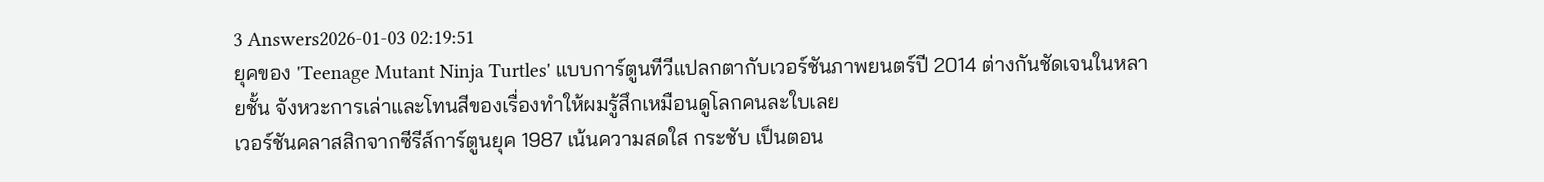3 Answers2026-01-03 02:19:51
ยุคของ 'Teenage Mutant Ninja Turtles' แบบการ์ตูนทีวีแปลกตากับเวอร์ชันภาพยนตร์ปี 2014 ต่างกันชัดเจนในหลายชั้น จังหวะการเล่าและโทนสีของเรื่องทำให้ผมรู้สึกเหมือนดูโลกคนละใบเลย
เวอร์ชันคลาสสิกจากซีรีส์การ์ตูนยุค 1987 เน้นความสดใส กระชับ เป็นตอน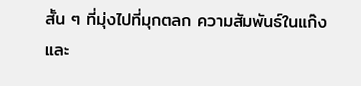สั้น ๆ ที่มุ่งไปที่มุกตลก ความสัมพันธ์ในแก๊ง และ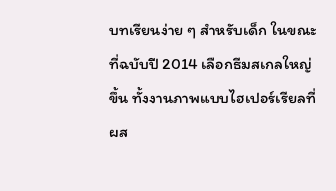บทเรียนง่าย ๆ สำหรับเด็ก ในขณะที่ฉบับปี 2014 เลือกธีมสเกลใหญ่ขึ้น ทั้งงานภาพแบบไฮเปอร์เรียลที่ผส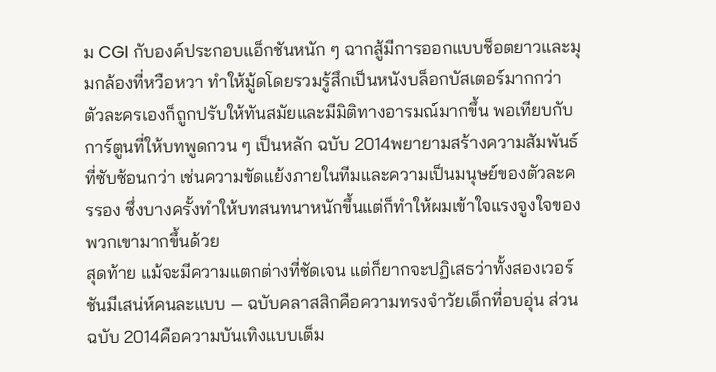ม CGI กับองค์ประกอบแอ็กชันหนัก ๆ ฉากสู้มีการออกแบบช็อตยาวและมุมกล้องที่หวือหวา ทำให้มู้ดโดยรวมรู้สึกเป็นหนังบล็อกบัสเตอร์มากกว่า
ตัวละครเองก็ถูกปรับให้ทันสมัยและมีมิติทางอารมณ์มากขึ้น พอเทียบกับการ์ตูนที่ให้บทพูดกวน ๆ เป็นหลัก ฉบับ 2014พยายามสร้างความสัมพันธ์ที่ซับซ้อนกว่า เช่นความขัดแย้งภายในทีมและความเป็นมนุษย์ของตัวละครรอง ซึ่งบางครั้งทำให้บทสนทนาหนักขึ้นแต่ก็ทำให้ผมเข้าใจแรงจูงใจของพวกเขามากขึ้นด้วย
สุดท้าย แม้จะมีความแตกต่างที่ชัดเจน แต่ก็ยากจะปฏิเสธว่าทั้งสองเวอร์ชันมีเสน่ห์คนละแบบ — ฉบับคลาสสิกคือความทรงจำวัยเด็กที่อบอุ่น ส่วนฉบับ 2014คือความบันเทิงแบบเต็ม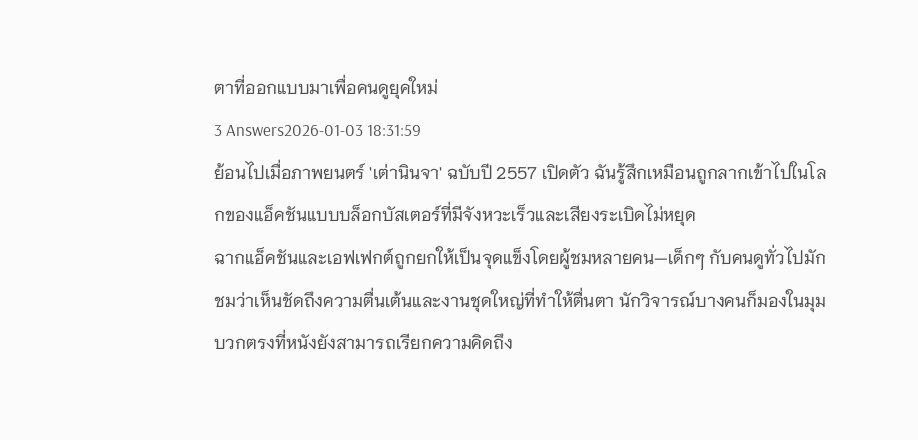ตาที่ออกแบบมาเพื่อคนดูยุคใหม่
3 Answers2026-01-03 18:31:59
ย้อนไปเมื่อภาพยนตร์ 'เต่านินจา' ฉบับปี 2557 เปิดตัว ฉันรู้สึกเหมือนถูกลากเข้าไปในโลกของแอ็คชันแบบบล็อกบัสเตอร์ที่มีจังหวะเร็วและเสียงระเบิดไม่หยุด
ฉากแอ็คชันและเอฟเฟกต์ถูกยกให้เป็นจุดแข็งโดยผู้ชมหลายคน—เด็กๆ กับคนดูทั่วไปมักชมว่าเห็นชัดถึงความตื่นเต้นและงานชุดใหญ่ที่ทำให้ตื่นตา นักวิจารณ์บางคนก็มองในมุมบวกตรงที่หนังยังสามารถเรียกความคิดถึง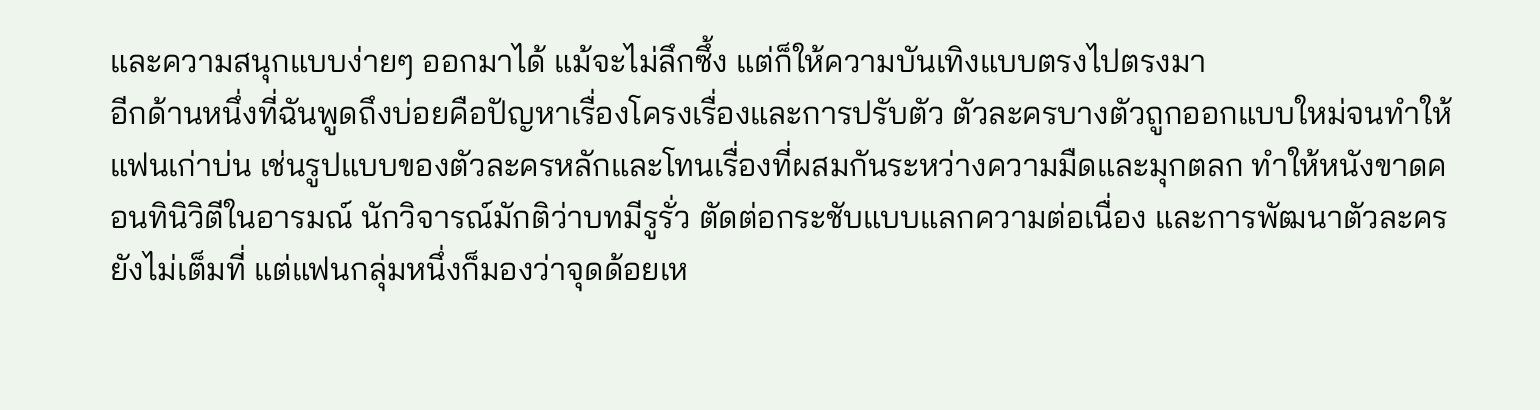และความสนุกแบบง่ายๆ ออกมาได้ แม้จะไม่ลึกซึ้ง แต่ก็ให้ความบันเทิงแบบตรงไปตรงมา
อีกด้านหนึ่งที่ฉันพูดถึงบ่อยคือปัญหาเรื่องโครงเรื่องและการปรับตัว ตัวละครบางตัวถูกออกแบบใหม่จนทำให้แฟนเก่าบ่น เช่นรูปแบบของตัวละครหลักและโทนเรื่องที่ผสมกันระหว่างความมืดและมุกตลก ทำให้หนังขาดคอนทินิวิตีในอารมณ์ นักวิจารณ์มักติว่าบทมีรูรั่ว ตัดต่อกระชับแบบแลกความต่อเนื่อง และการพัฒนาตัวละครยังไม่เต็มที่ แต่แฟนกลุ่มหนึ่งก็มองว่าจุดด้อยเห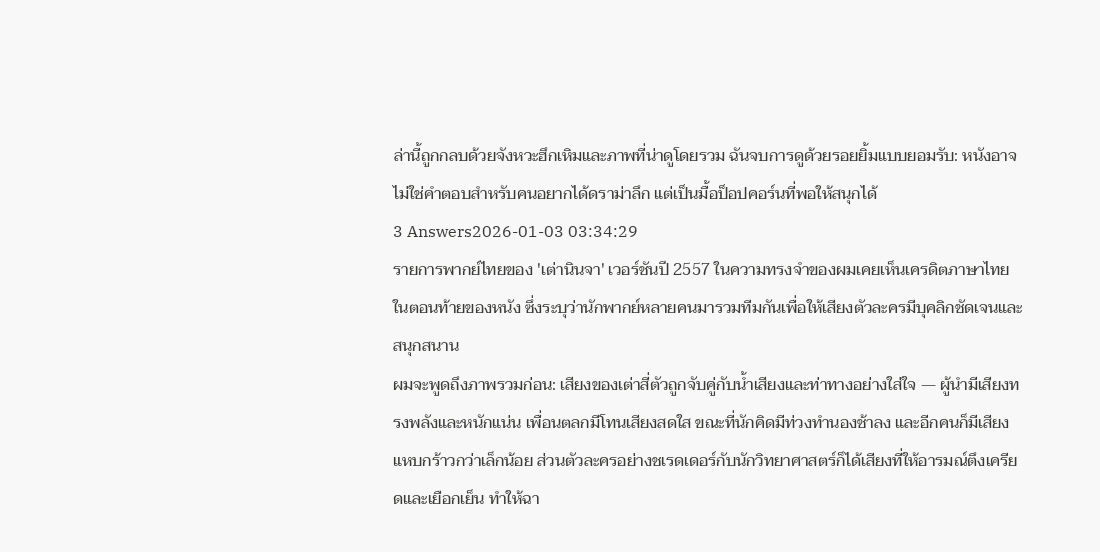ล่านี้ถูกกลบด้วยจังหวะฮึกเหิมและภาพที่น่าดูโดยรวม ฉันจบการดูด้วยรอยยิ้มแบบยอมรับ: หนังอาจไม่ใช่คำตอบสำหรับคนอยากได้ดราม่าลึก แต่เป็นมื้อป็อปคอร์นที่พอให้สนุกได้
3 Answers2026-01-03 03:34:29
รายการพากย์ไทยของ 'เต่านินจา' เวอร์ชันปี 2557 ในความทรงจำของผมเคยเห็นเครดิตภาษาไทยในตอนท้ายของหนัง ซึ่งระบุว่านักพากย์หลายคนมารวมทีมกันเพื่อให้เสียงตัวละครมีบุคลิกชัดเจนและสนุกสนาน
ผมจะพูดถึงภาพรวมก่อน: เสียงของเต่าสี่ตัวถูกจับคู่กับน้ำเสียงและท่าทางอย่างใส่ใจ — ผู้นำมีเสียงทรงพลังและหนักแน่น เพื่อนตลกมีโทนเสียงสดใส ขณะที่นักคิดมีท่วงทำนองช้าลง และอีกคนก็มีเสียงแหบกร้าวกว่าเล็กน้อย ส่วนตัวละครอย่างชเรดเดอร์กับนักวิทยาศาสตร์ก็ได้เสียงที่ให้อารมณ์ตึงเครียดและเยือกเย็น ทำให้ฉา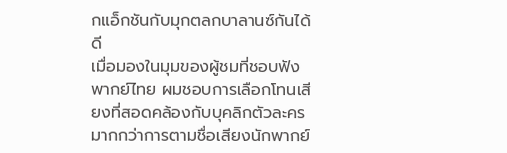กแอ็กชันกับมุกตลกบาลานซ์กันได้ดี
เมื่อมองในมุมของผู้ชมที่ชอบฟังพากย์ไทย ผมชอบการเลือกโทนเสียงที่สอดคล้องกับบุคลิกตัวละครมากกว่าการตามชื่อเสียงนักพากย์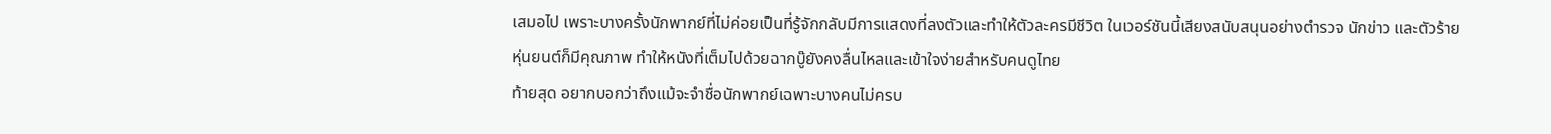เสมอไป เพราะบางครั้งนักพากย์ที่ไม่ค่อยเป็นที่รู้จักกลับมีการแสดงที่ลงตัวและทำให้ตัวละครมีชีวิต ในเวอร์ชันนี้เสียงสนับสนุนอย่างตำรวจ นักข่าว และตัวร้ายหุ่นยนต์ก็มีคุณภาพ ทำให้หนังที่เต็มไปด้วยฉากบู๊ยังคงลื่นไหลและเข้าใจง่ายสำหรับคนดูไทย
ท้ายสุด อยากบอกว่าถึงแม้จะจำชื่อนักพากย์เฉพาะบางคนไม่ครบ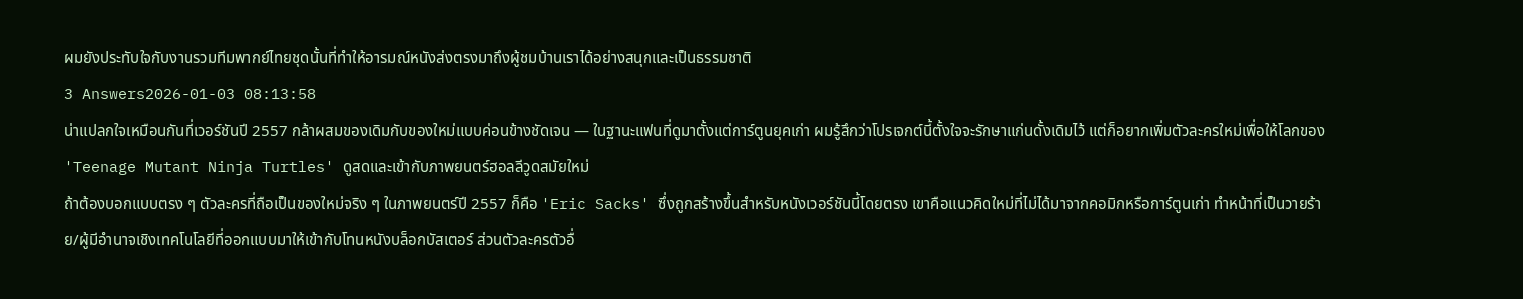ผมยังประทับใจกับงานรวมทีมพากย์ไทยชุดนั้นที่ทำให้อารมณ์หนังส่งตรงมาถึงผู้ชมบ้านเราได้อย่างสนุกและเป็นธรรมชาติ
3 Answers2026-01-03 08:13:58
น่าแปลกใจเหมือนกันที่เวอร์ชันปี 2557 กล้าผสมของเดิมกับของใหม่แบบค่อนข้างชัดเจน — ในฐานะแฟนที่ดูมาตั้งแต่การ์ตูนยุคเก่า ผมรู้สึกว่าโปรเจกต์นี้ตั้งใจจะรักษาแก่นดั้งเดิมไว้ แต่ก็อยากเพิ่มตัวละครใหม่เพื่อให้โลกของ 'Teenage Mutant Ninja Turtles' ดูสดและเข้ากับภาพยนตร์ฮอลลีวูดสมัยใหม่
ถ้าต้องบอกแบบตรง ๆ ตัวละครที่ถือเป็นของใหม่จริง ๆ ในภาพยนตร์ปี 2557 ก็คือ 'Eric Sacks' ซึ่งถูกสร้างขึ้นสำหรับหนังเวอร์ชันนี้โดยตรง เขาคือแนวคิดใหม่ที่ไม่ได้มาจากคอมิกหรือการ์ตูนเก่า ทำหน้าที่เป็นวายร้าย/ผู้มีอำนาจเชิงเทคโนโลยีที่ออกแบบมาให้เข้ากับโทนหนังบล็อกบัสเตอร์ ส่วนตัวละครตัวอื่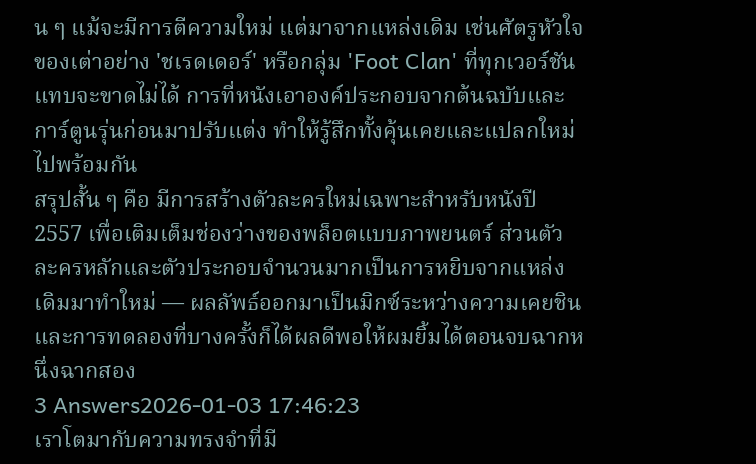น ๆ แม้จะมีการตีความใหม่ แต่มาจากแหล่งเดิม เช่นศัตรูหัวใจของเต่าอย่าง 'ชเรดเดอร์' หรือกลุ่ม 'Foot Clan' ที่ทุกเวอร์ชันแทบจะขาดไม่ได้ การที่หนังเอาองค์ประกอบจากต้นฉบับและการ์ตูนรุ่นก่อนมาปรับแต่ง ทำให้รู้สึกทั้งคุ้นเคยและแปลกใหม่ไปพร้อมกัน
สรุปสั้น ๆ คือ มีการสร้างตัวละครใหม่เฉพาะสำหรับหนังปี 2557 เพื่อเติมเต็มช่องว่างของพล็อตแบบภาพยนตร์ ส่วนตัวละครหลักและตัวประกอบจำนวนมากเป็นการหยิบจากแหล่งเดิมมาทำใหม่ — ผลลัพธ์ออกมาเป็นมิกซ์ระหว่างความเคยชินและการทดลองที่บางครั้งก็ได้ผลดีพอให้ผมยิ้มได้ตอนจบฉากหนึ่งฉากสอง
3 Answers2026-01-03 17:46:23
เราโตมากับความทรงจำที่มี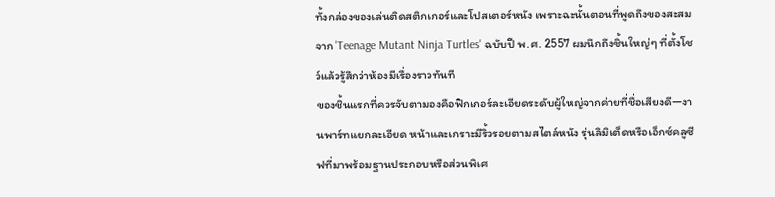ทั้งกล่องของเล่นติดสติกเกอร์และโปสเตอร์หนัง เพราะฉะนั้นตอนที่พูดถึงของสะสมจาก 'Teenage Mutant Ninja Turtles' ฉบับปี พ.ศ. 2557 ผมนึกถึงชิ้นใหญ่ๆ ที่ตั้งโชว์แล้วรู้สึกว่าห้องมีเรื่องราวทันที
ของชิ้นแรกที่ควรจับตามองคือฟิกเกอร์ละเอียดระดับผู้ใหญ่จากค่ายที่ชื่อเสียงดี—งานพาร์ทแยกละเอียด หน้าและเกราะมีริ้วรอยตามสไตล์หนัง รุ่นลิมิเต็ดหรือเอ็กซ์คลูซีฟที่มาพร้อมฐานประกอบหรือส่วนพิเศ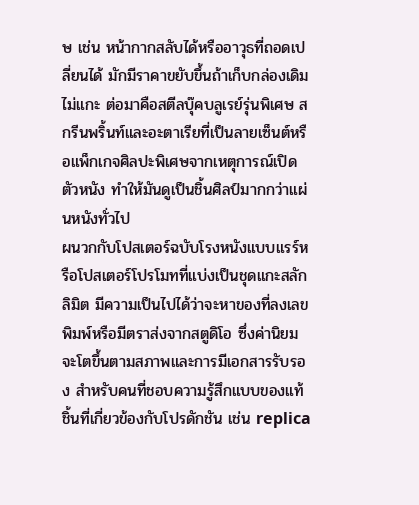ษ เช่น หน้ากากสลับได้หรืออาวุธที่ถอดเปลี่ยนได้ มักมีราคาขยับขึ้นถ้าเก็บกล่องเดิมไม่แกะ ต่อมาคือสตีลบุ๊คบลูเรย์รุ่นพิเศษ สกรีนพริ้นท์และอะตาเรียที่เป็นลายเซ็นต์หรือแพ็กเกจศิลปะพิเศษจากเหตุการณ์เปิดตัวหนัง ทำให้มันดูเป็นชิ้นศิลป์มากกว่าแผ่นหนังทั่วไป
ผนวกกับโปสเตอร์ฉบับโรงหนังแบบแรร์หรือโปสเตอร์โปรโมทที่แบ่งเป็นชุดแกะสลักลิมิต มีความเป็นไปได้ว่าจะหาของที่ลงเลขพิมพ์หรือมีตราส่งจากสตูดิโอ ซึ่งค่านิยมจะโตขึ้นตามสภาพและการมีเอกสารรับรอง สำหรับคนที่ชอบความรู้สึกแบบของแท้ ชิ้นที่เกี่ยวข้องกับโปรดักชัน เช่น replica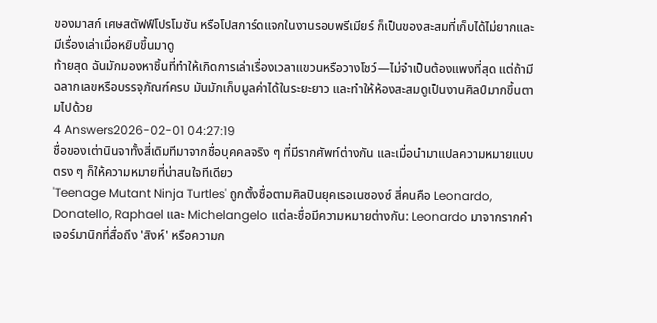ของมาสก์ เศษสตัฟฟ์โปรโมชัน หรือโปสการ์ดแจกในงานรอบพรีเมียร์ ก็เป็นของสะสมที่เก็บได้ไม่ยากและมีเรื่องเล่าเมื่อหยิบขึ้นมาดู
ท้ายสุด ฉันมักมองหาชิ้นที่ทำให้เกิดการเล่าเรื่องเวลาแขวนหรือวางโชว์—ไม่จำเป็นต้องแพงที่สุด แต่ถ้ามีฉลากเลขหรือบรรจุภัณฑ์ครบ มันมักเก็บมูลค่าได้ในระยะยาว และทำให้ห้องสะสมดูเป็นงานศิลป์มากขึ้นตามไปด้วย
4 Answers2026-02-01 04:27:19
ชื่อของเต่านินจาทั้งสี่เดิมทีมาจากชื่อบุคคลจริง ๆ ที่มีรากศัพท์ต่างกัน และเมื่อนำมาแปลความหมายแบบตรง ๆ ก็ให้ความหมายที่น่าสนใจทีเดียว
'Teenage Mutant Ninja Turtles' ถูกตั้งชื่อตามศิลปินยุคเรอเนซองซ์ สี่คนคือ Leonardo, Donatello, Raphael และ Michelangelo แต่ละชื่อมีความหมายต่างกัน: Leonardo มาจากรากคำเจอร์มานิกที่สื่อถึง 'สิงห์' หรือความก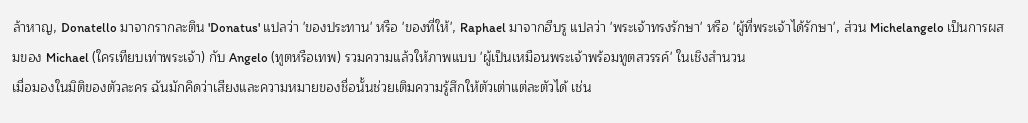ล้าหาญ, Donatello มาจากรากละติน 'Donatus' แปลว่า 'ของประทาน' หรือ 'ของที่ให้', Raphael มาจากฮีบรู แปลว่า 'พระเจ้าทรงรักษา' หรือ 'ผู้ที่พระเจ้าได้รักษา', ส่วน Michelangelo เป็นการผสมของ Michael (ใครเทียบเท่าพระเจ้า) กับ Angelo (ทูตหรือเทพ) รวมความแล้วให้ภาพแบบ 'ผู้เป็นเหมือนพระเจ้าพร้อมทูตสวรรค์' ในเชิงสำนวน
เมื่อมองในมิติของตัวละคร ฉันมักคิดว่าเสียงและความหมายของชื่อนั้นช่วยเติมความรู้สึกให้ตัวเต่าแต่ละตัวได้ เช่น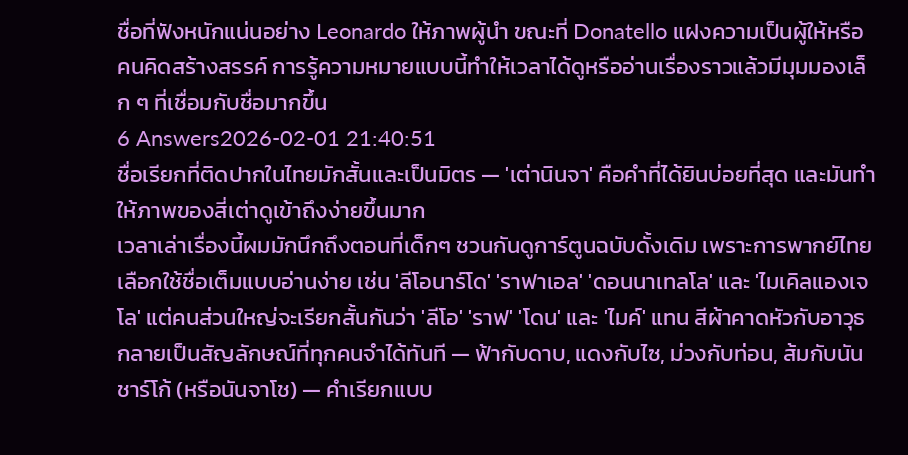ชื่อที่ฟังหนักแน่นอย่าง Leonardo ให้ภาพผู้นำ ขณะที่ Donatello แฝงความเป็นผู้ให้หรือคนคิดสร้างสรรค์ การรู้ความหมายแบบนี้ทำให้เวลาได้ดูหรืออ่านเรื่องราวแล้วมีมุมมองเล็ก ๆ ที่เชื่อมกับชื่อมากขึ้น
6 Answers2026-02-01 21:40:51
ชื่อเรียกที่ติดปากในไทยมักสั้นและเป็นมิตร — 'เต่านินจา' คือคำที่ได้ยินบ่อยที่สุด และมันทำให้ภาพของสี่เต่าดูเข้าถึงง่ายขึ้นมาก
เวลาเล่าเรื่องนี้ผมมักนึกถึงตอนที่เด็กๆ ชวนกันดูการ์ตูนฉบับดั้งเดิม เพราะการพากย์ไทยเลือกใช้ชื่อเต็มแบบอ่านง่าย เช่น 'ลีโอนาร์โด' 'ราฟาเอล' 'ดอนนาเทลโล' และ 'ไมเคิลแองเจโล' แต่คนส่วนใหญ่จะเรียกสั้นกันว่า 'ลีโอ' 'ราฟ' 'โดน' และ 'ไมค์' แทน สีผ้าคาดหัวกับอาวุธกลายเป็นสัญลักษณ์ที่ทุกคนจำได้ทันที — ฟ้ากับดาบ, แดงกับไซ, ม่วงกับท่อน, ส้มกับนันชาร์โก้ (หรือนันจาโช) — คำเรียกแบบ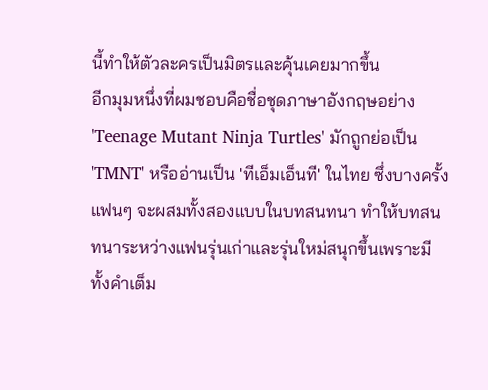นี้ทำให้ตัวละครเป็นมิตรและคุ้นเคยมากขึ้น
อีกมุมหนึ่งที่ผมชอบคือชื่อชุดภาษาอังกฤษอย่าง 'Teenage Mutant Ninja Turtles' มักถูกย่อเป็น 'TMNT' หรืออ่านเป็น 'ทีเอ็มเอ็นที' ในไทย ซึ่งบางครั้งแฟนๆ จะผสมทั้งสองแบบในบทสนทนา ทำให้บทสนทนาระหว่างแฟนรุ่นเก่าและรุ่นใหม่สนุกขึ้นเพราะมีทั้งคำเต็ม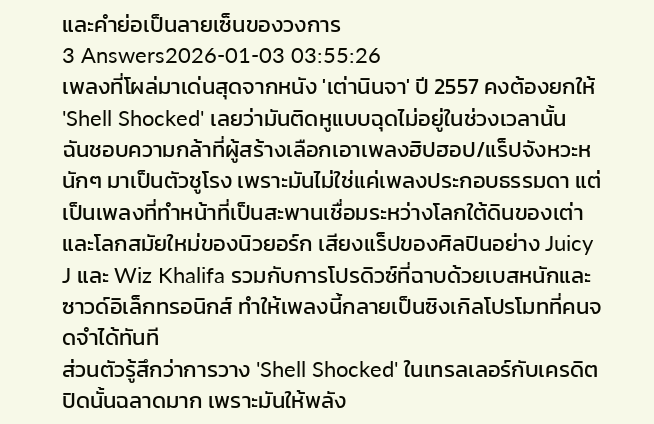และคำย่อเป็นลายเซ็นของวงการ
3 Answers2026-01-03 03:55:26
เพลงที่โผล่มาเด่นสุดจากหนัง 'เต่านินจา' ปี 2557 คงต้องยกให้ 'Shell Shocked' เลยว่ามันติดหูแบบฉุดไม่อยู่ในช่วงเวลานั้น
ฉันชอบความกล้าที่ผู้สร้างเลือกเอาเพลงฮิปฮอป/แร็ปจังหวะหนักๆ มาเป็นตัวชูโรง เพราะมันไม่ใช่แค่เพลงประกอบธรรมดา แต่เป็นเพลงที่ทำหน้าที่เป็นสะพานเชื่อมระหว่างโลกใต้ดินของเต่าและโลกสมัยใหม่ของนิวยอร์ก เสียงแร็ปของศิลปินอย่าง Juicy J และ Wiz Khalifa รวมกับการโปรดิวซ์ที่ฉาบด้วยเบสหนักและซาวด์อิเล็กทรอนิกส์ ทำให้เพลงนี้กลายเป็นซิงเกิลโปรโมทที่คนจดจำได้ทันที
ส่วนตัวรู้สึกว่าการวาง 'Shell Shocked' ในเทรลเลอร์กับเครดิตปิดนั้นฉลาดมาก เพราะมันให้พลัง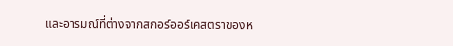และอารมณ์ที่ต่างจากสกอร์ออร์เคสตราของห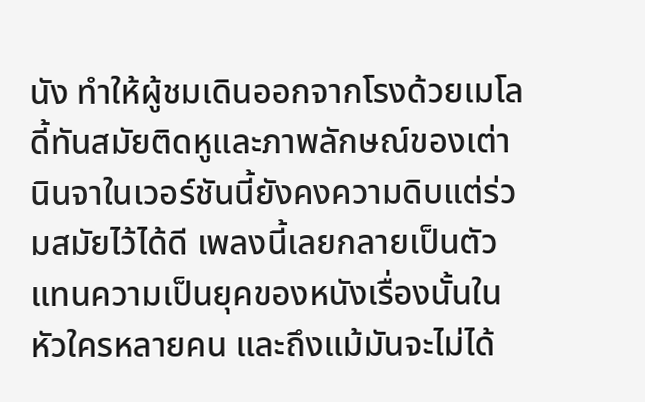นัง ทำให้ผู้ชมเดินออกจากโรงด้วยเมโลดี้ทันสมัยติดหูและภาพลักษณ์ของเต่านินจาในเวอร์ชันนี้ยังคงความดิบแต่ร่วมสมัยไว้ได้ดี เพลงนี้เลยกลายเป็นตัวแทนความเป็นยุคของหนังเรื่องนั้นในหัวใครหลายคน และถึงแม้มันจะไม่ได้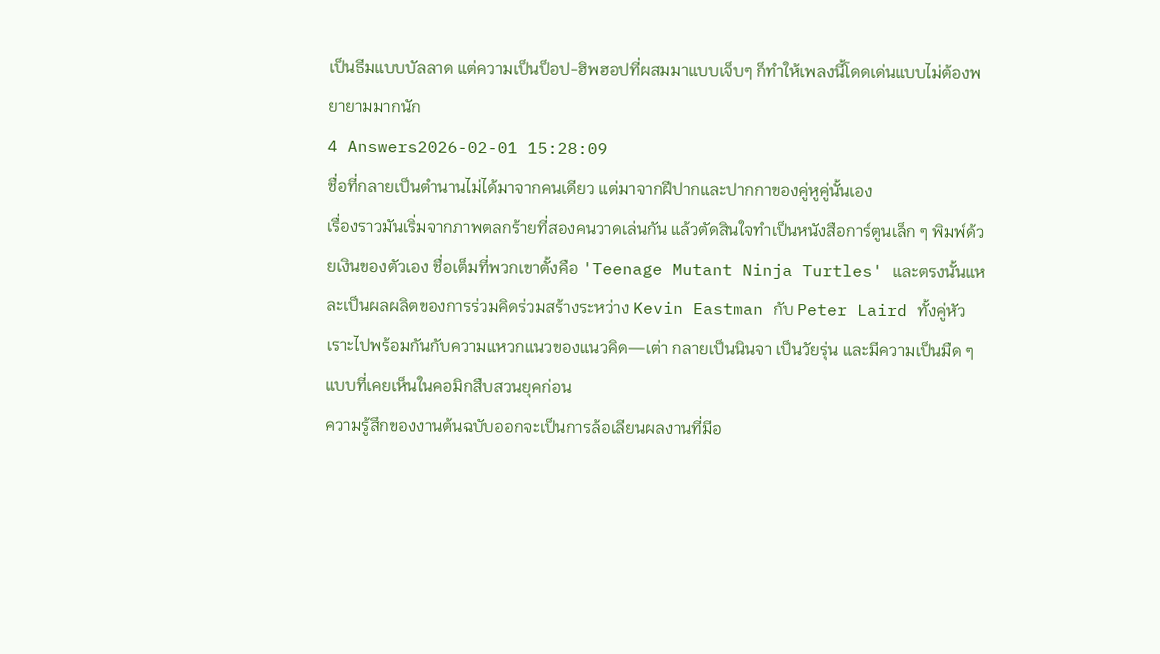เป็นธีมแบบบัลลาด แต่ความเป็นป็อป-ฮิพฮอปที่ผสมมาแบบเจ็บๆ ก็ทำให้เพลงนี้โดดเด่นแบบไม่ต้องพยายามมากนัก
4 Answers2026-02-01 15:28:09
ชื่อที่กลายเป็นตำนานไม่ได้มาจากคนเดียว แต่มาจากฝีปากและปากกาของคู่หูคู่นั้นเอง
เรื่องราวมันเริ่มจากภาพตลกร้ายที่สองคนวาดเล่นกัน แล้วตัดสินใจทำเป็นหนังสือการ์ตูนเล็ก ๆ พิมพ์ด้วยเงินของตัวเอง ชื่อเต็มที่พวกเขาตั้งคือ 'Teenage Mutant Ninja Turtles' และตรงนั้นแหละเป็นผลผลิตของการร่วมคิดร่วมสร้างระหว่าง Kevin Eastman กับ Peter Laird ทั้งคู่หัวเราะไปพร้อมกันกับความแหวกแนวของแนวคิด—เต่า กลายเป็นนินจา เป็นวัยรุ่น และมีความเป็นมืด ๆ แบบที่เคยเห็นในคอมิกสืบสวนยุคก่อน
ความรู้สึกของงานต้นฉบับออกจะเป็นการล้อเลียนผลงานที่มีอ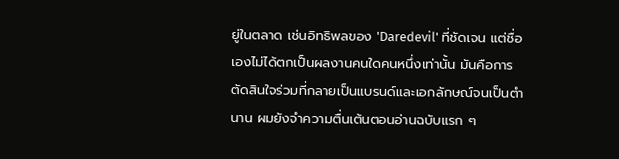ยู่ในตลาด เช่นอิทธิพลของ 'Daredevil' ที่ชัดเจน แต่ชื่อเองไม่ได้ตกเป็นผลงานคนใดคนหนึ่งเท่านั้น มันคือการตัดสินใจร่วมที่กลายเป็นแบรนด์และเอกลักษณ์จนเป็นตำนาน ผมยังจำความตื่นเต้นตอนอ่านฉบับแรก ๆ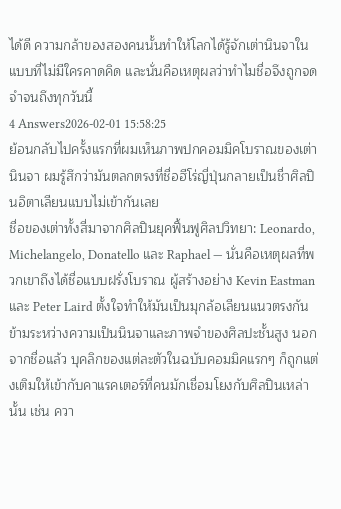ได้ดี ความกล้าของสองคนนั้นทำให้โลกได้รู้จักเต่านินจาในแบบที่ไม่มีใครคาดคิด และนั่นคือเหตุผลว่าทำไมชื่อจึงถูกจดจำจนถึงทุกวันนี้
4 Answers2026-02-01 15:58:25
ย้อนกลับไปครั้งแรกที่ผมเห็นภาพปกคอมมิคโบราณของเต่านินจา ผมรู้สึกว่ามันตลกตรงที่ชื่อฮีโร่ญี่ปุ่นกลายเป็นชื่าศิลปินอิตาเลียนแบบไม่เข้ากันเลย
ชื่อของเต่าทั้งสี่มาจากศิลปินยุคฟื้นฟูศิลปวิทยา: Leonardo, Michelangelo, Donatello และ Raphael — นั่นคือเหตุผลที่พวกเขาถึงได้ชื่อแบบฝรั่งโบราณ ผู้สร้างอย่าง Kevin Eastman และ Peter Laird ตั้งใจทำให้มันเป็นมุกล้อเลียนแนวตรงกันข้ามระหว่างความเป็นนินจาและภาพจำของศิลปะชั้นสูง นอกจากชื่อแล้ว บุคลิกของแต่ละตัวในฉบับคอมมิคแรกๆ ก็ถูกแต่งเติมให้เข้ากับคาแรคเตอร์ที่คนมักเชื่อมโยงกับศิลปินเหล่านั้น เช่น ควา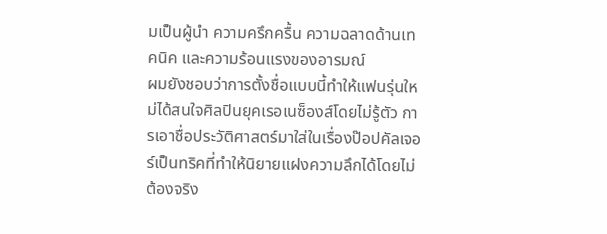มเป็นผู้นำ ความครึกครื้น ความฉลาดด้านเทคนิค และความร้อนแรงของอารมณ์
ผมยังชอบว่าการตั้งชื่อแบบนี้ทำให้แฟนรุ่นใหม่ได้สนใจศิลปินยุคเรอเนซ็องส์โดยไม่รู้ตัว การเอาชื่อประวัติศาสตร์มาใส่ในเรื่องป๊อปคัลเจอร์เป็นทริคที่ทำให้นิยายแฝงความลึกได้โดยไม่ต้องจริง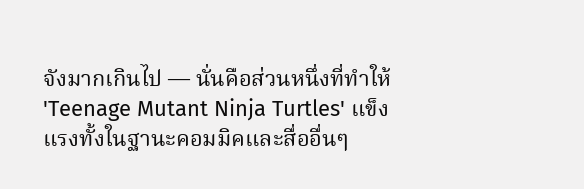จังมากเกินไป — นั่นคือส่วนหนึ่งที่ทำให้ 'Teenage Mutant Ninja Turtles' แข็งแรงทั้งในฐานะคอมมิคและสื่ออื่นๆ